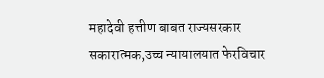महादेवी हत्तीण बाबत राज्यसरकार सकारात्मक,उच्च न्यायालयात फेरविचार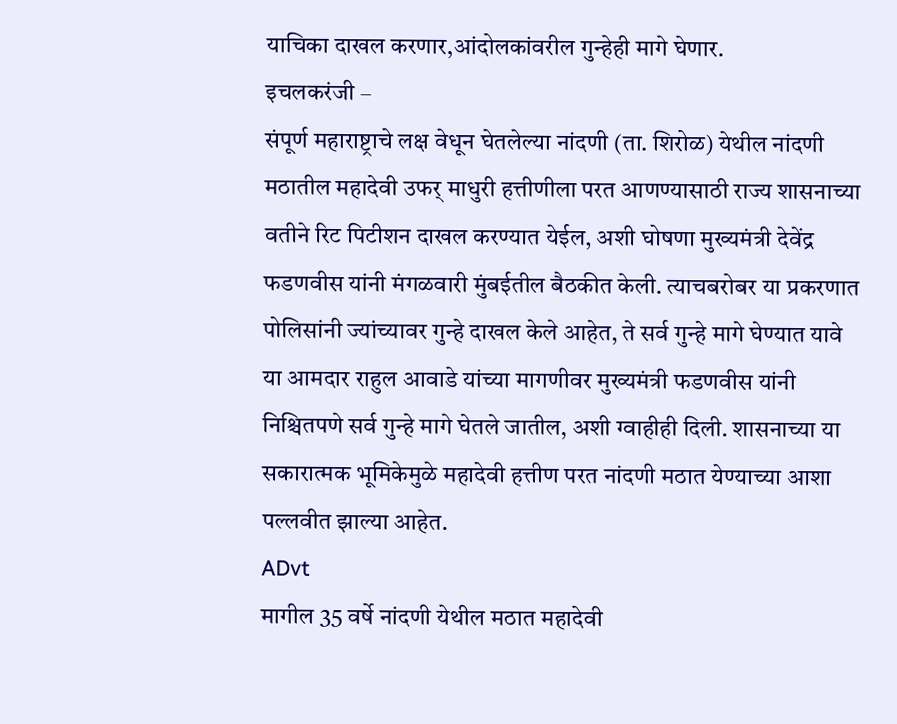याचिका दाखल करणार,आंदोलकांवरील गुन्हेही मागे घेणार.
इचलकरंजी –
संपूर्ण महाराष्ट्राचे लक्ष वेधून घेतलेल्या नांदणी (ता. शिरोळ) येथील नांदणी मठातील महादेवी उफर् माधुरी हत्तीणीला परत आणण्यासाठी राज्य शासनाच्या वतीने रिट पिटीशन दाखल करण्यात येईल, अशी घोषणा मुख्यमंत्री देवेंद्र फडणवीस यांनी मंगळवारी मुंबईतील बैठकीत केली. त्याचबरोबर या प्रकरणात पोलिसांनी ज्यांच्यावर गुन्हे दाखल केले आहेत, ते सर्व गुन्हे मागे घेण्यात यावे या आमदार राहुल आवाडे यांच्या मागणीवर मुख्यमंत्री फडणवीस यांनी निश्चितपणे सर्व गुन्हे मागे घेतले जातील, अशी ग्वाहीही दिली. शासनाच्या या सकारात्मक भूमिकेमुळे महादेवी हत्तीण परत नांदणी मठात येण्याच्या आशा पल्लवीत झाल्या आहेत.
ADvt
मागील 35 वर्षे नांदणी येथील मठात महादेवी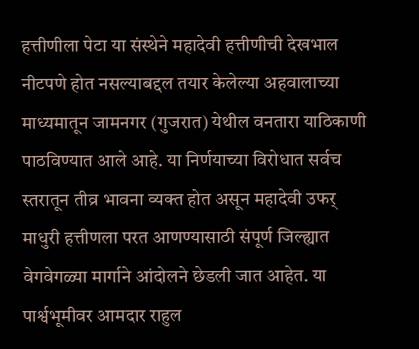हत्तीणीला पेटा या संस्थेने महादेवी हत्तीणीची देखभाल नीटपणे होत नसल्याबद्दल तयार केलेल्या अहवालाच्या माध्यमातून जामनगर (गुजरात) येथील वनतारा याठिकाणी पाठविण्यात आले आहे. या निर्णयाच्या विरोधात सर्वच स्तरातून तीव्र भावना व्यक्त होत असून महादेवी उफर् माधुरी हत्तीणला परत आणण्यासाठी संपूर्ण जिल्ह्यात वेगवेगळ्या मार्गाने आंदोलने छेडली जात आहेत. या पार्श्वभूमीवर आमदार राहुल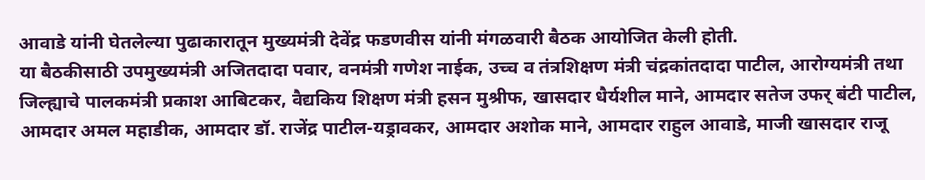आवाडे यांनी घेतलेल्या पुढाकारातून मुख्यमंत्री देवेंद्र फडणवीस यांनी मंगळवारी बैठक आयोजित केली होती.
या बैठकीसाठी उपमुख्यमंत्री अजितदादा पवार, वनमंत्री गणेश नाईक, उच्च व तंत्रशिक्षण मंत्री चंद्रकांतदादा पाटील, आरोग्यमंत्री तथा जिल्ह्याचे पालकमंत्री प्रकाश आबिटकर, वैद्यकिय शिक्षण मंत्री हसन मुश्रीफ, खासदार धैर्यशील माने, आमदार सतेज उफर् बंटी पाटील, आमदार अमल महाडीक, आमदार डॉ. राजेंद्र पाटील-यड्रावकर, आमदार अशोक माने, आमदार राहुल आवाडे, माजी खासदार राजू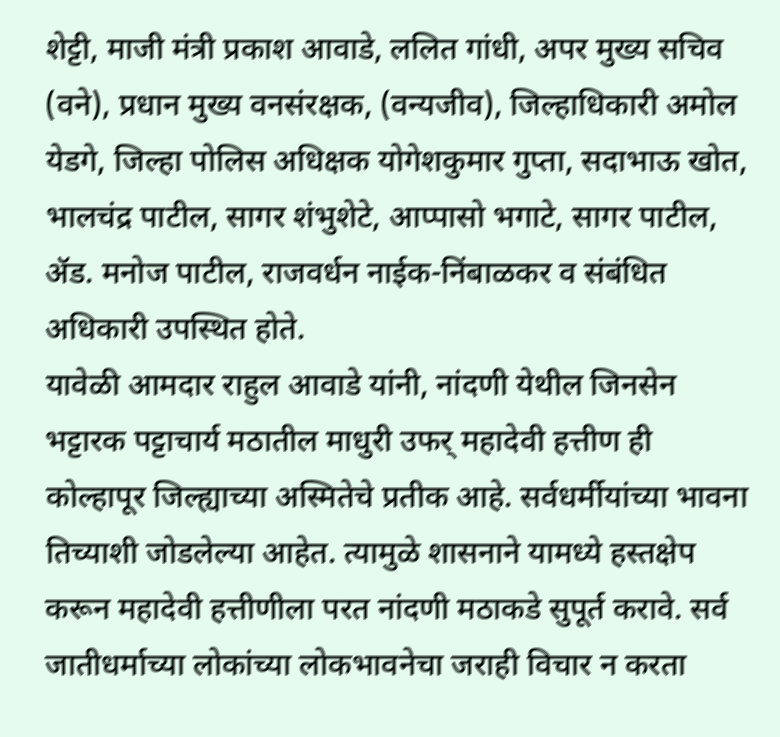शेट्टी, माजी मंत्री प्रकाश आवाडे, ललित गांधी, अपर मुख्य सचिव (वने), प्रधान मुख्य वनसंरक्षक, (वन्यजीव), जिल्हाधिकारी अमोल येडगे, जिल्हा पोलिस अधिक्षक योगेशकुमार गुप्ता, सदाभाऊ खोत, भालचंद्र पाटील, सागर शंभुशेटे, आप्पासो भगाटे, सागर पाटील, ॲड. मनोज पाटील, राजवर्धन नाईक-निंबाळकर व संबंधित अधिकारी उपस्थित होते.
यावेळी आमदार राहुल आवाडे यांनी, नांदणी येथील जिनसेन भट्टारक पट्टाचार्य मठातील माधुरी उफर् महादेवी हत्तीण ही कोल्हापूर जिल्ह्याच्या अस्मितेचे प्रतीक आहे. सर्वधर्मीयांच्या भावना तिच्याशी जोडलेल्या आहेत. त्यामुळे शासनाने यामध्ये हस्तक्षेप करून महादेवी हत्तीणीला परत नांदणी मठाकडे सुपूर्त करावे. सर्व जातीधर्माच्या लोकांच्या लोकभावनेचा जराही विचार न करता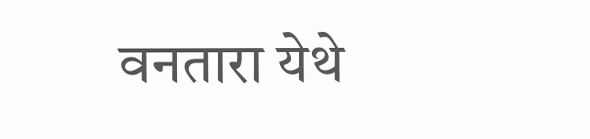वनतारा येथे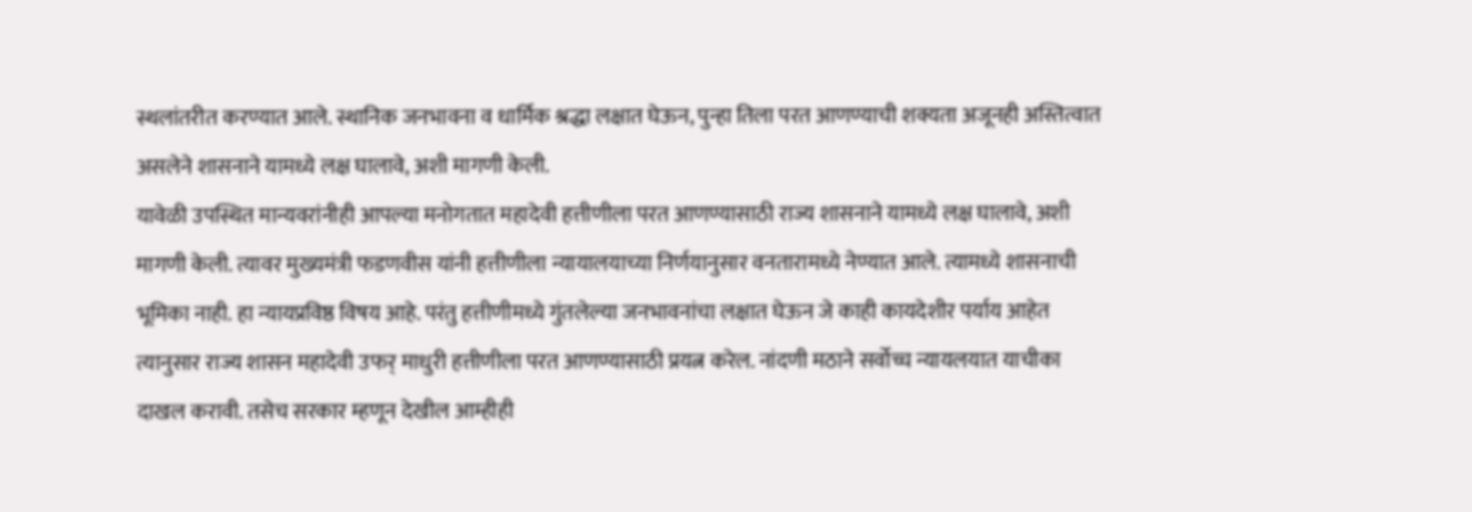स्थलांतरीत करण्यात आले. स्थानिक जनभावना व धार्मिक श्रद्धा लक्षात घेऊन, पुन्हा तिला परत आणण्याची शक्यता अजूनही अस्तित्वात असलेने शासनाने यामध्ये लक्ष घालावे, अशी मागणी केली.
यावेळी उपस्थित मान्यवरांनीही आपल्या मनोगतात महादेवी हत्तीणीला परत आणण्यासाठी राज्य शासनाने यामध्ये लक्ष घालावे, अशी मागणी केली. त्यावर मुख्यमंत्री फडणवीस यांनी हत्तीणीला न्यायालयाच्या निर्णयानुसार वनतारामध्ये नेण्यात आले. त्यामध्ये शासनाची भूमिका नाही. हा न्यायप्रविष्ठ विषय आहे. परंतु हत्तीणीमध्ये गुंतलेल्या जनभावनांचा लक्षात घेऊन जे काही कायदेशीर पर्याय आहेत त्यानुसार राज्य शासन महादेवी उफर् माधुरी हत्तीणीला परत आणण्यासाठी प्रयत्न करेल. नांदणी मठाने सर्वोच्च न्यायलयात याचीका दाखल करावी. तसेच सरकार म्हणून देखील आम्हीही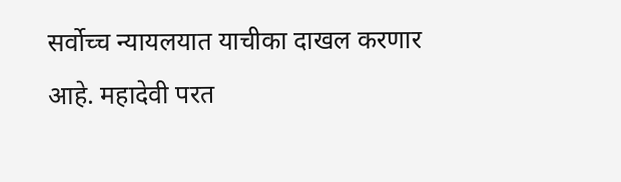सर्वोच्च न्यायलयात याचीका दाखल करणार आहे. महादेवी परत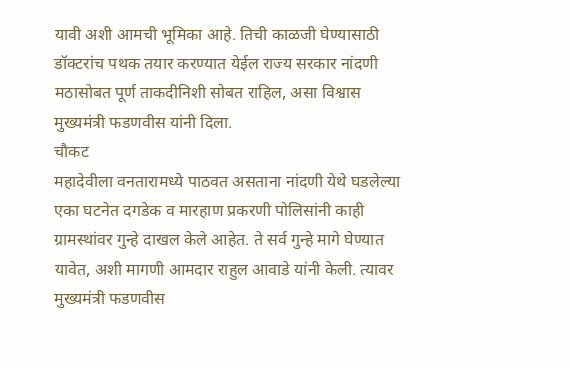यावी अशी आमची भूमिका आहे. तिची काळजी घेण्यासाठी डॉक्टरांच पथक तयार करण्यात येईल राज्य सरकार नांदणी मठासोबत पूर्ण ताकदीनिशी सोबत राहिल, असा विश्वास मुख्यमंत्री फडणवीस यांनी दिला.
चौकट
महादेवीला वनतारामध्ये पाठवत असताना नांदणी येथे घडलेल्या एका घटनेत दगडेक व मारहाण प्रकरणी पोलिसांनी काही ग्रामस्थांवर गुन्हे दाखल केले आहेत. ते सर्व गुन्हे मागे घेण्यात यावेत, अशी मागणी आमदार राहुल आवाडे यांनी केली. त्यावर मुख्यमंत्री फडणवीस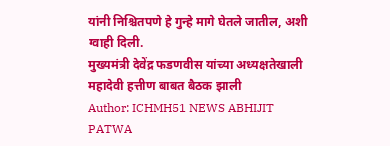यांनी निश्चितपणे हे गुन्हे मागे घेतले जातील, अशी ग्वाही दिली.
मुख्यमंत्री देवेंद्र फडणवीस यांच्या अध्यक्षतेखाली महादेवी हत्तीण बाबत बैठक झाली
Author: ICHMH51 NEWS ABHIJIT PATWA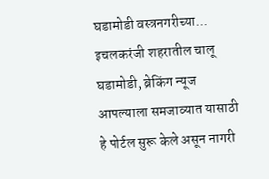घडामोडी वस्त्रनगरीच्या... इचलकरंजी शहरातील चालू घडामोडी, ब्रेकिंग न्यूज आपल्याला समजाव्यात यासाठी हे पोर्टल सुरू केले असून नागरी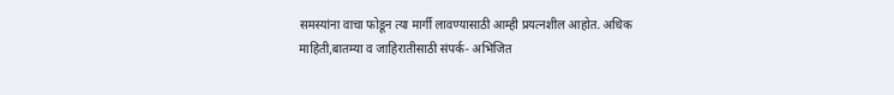समस्यांना वाचा फोडून त्या मार्गी लावण्यासाठी आम्ही प्रयत्नशील आहोत. अधिक माहिती,बातम्या व जाहिरातीसाठी संपर्क- अभिजित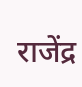राजेंद्र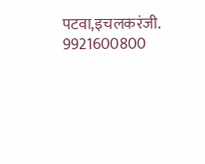पटवा,इचलकरंजी. 9921600800